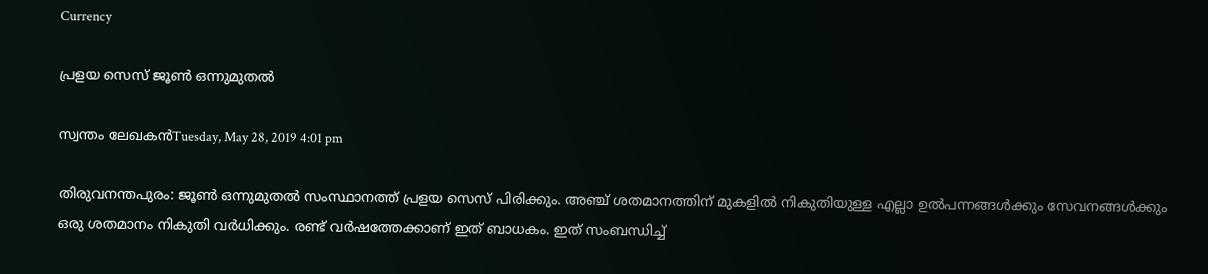Currency

പ്രളയ സെസ് ജൂണ്‍ ഒന്നുമുതല്‍

സ്വന്തം ലേഖകന്‍Tuesday, May 28, 2019 4:01 pm

തിരുവനന്തപുരം: ജൂണ്‍ ഒന്നുമുതല്‍ സംസ്ഥാനത്ത് പ്രളയ സെസ് പിരിക്കും. അഞ്ച് ശതമാനത്തിന് മുകളില്‍ നികുതിയുള്ള എല്ലാ ഉല്‍പന്നങ്ങള്‍ക്കും സേവനങ്ങള്‍ക്കും ഒരു ശതമാനം നികുതി വര്‍ധിക്കും. രണ്ട് വര്‍ഷത്തേക്കാണ് ഇത് ബാധകം. ഇത് സംബന്ധിച്ച്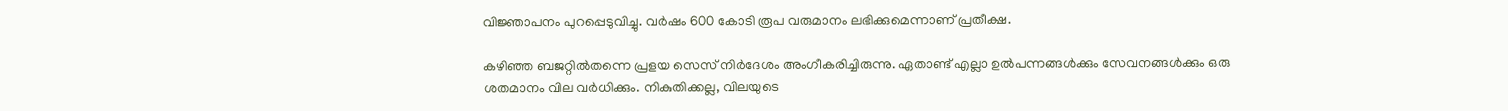വിജ്ഞാപനം പുറപ്പെടുവിച്ചു. വര്‍ഷം 600 കോടി രൂപ വരുമാനം ലഭിക്കുമെന്നാണ് പ്രതീക്ഷ.

കഴിഞ്ഞ ബജറ്റില്‍തന്നെ പ്രളയ സെസ് നിര്‍ദേശം അംഗീകരിച്ചിരുന്നു. ഏതാണ്ട് എല്ലാ ഉല്‍പന്നങ്ങള്‍ക്കും സേവനങ്ങള്‍ക്കും ഒരു ശതമാനം വില വര്‍ധിക്കും. നികുതിക്കല്ല, വിലയുടെ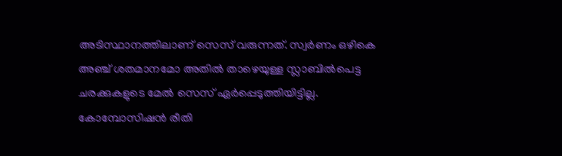അടിസ്ഥാനത്തിലാണ് സെസ് വരുന്നത്. സ്വര്‍ണം ഒഴികെ അഞ്ച് ശതമാനമോ അതില്‍ താഴെയുള്ള സ്ലാബില്‍പെട്ട ചരക്കുകളുടെ മേല്‍ സെസ് ഏര്‍പ്പെടുത്തിയിട്ടില്ല. കോമ്പോസിഷന്‍ രീതി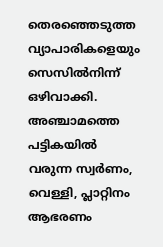തെരഞ്ഞെടുത്ത വ്യാപാരികളെയും സെസില്‍നിന്ന് ഒഴിവാക്കി. അഞ്ചാമത്തെ പട്ടികയില്‍ വരുന്ന സ്വര്‍ണം, വെള്ളി, പ്ലാറ്റിനം ആഭരണം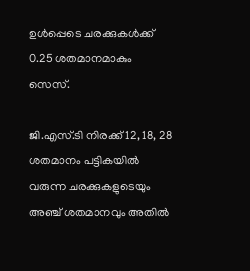ഉള്‍പ്പെടെ ചരക്കുകള്‍ക്ക് 0.25 ശതമാനമാകും സെസ്.

ജി.എസ്.ടി നിരക്ക് 12, 18, 28 ശതമാനം പട്ടികയില്‍ വരുന്ന ചരക്കുകളുടെയും അഞ്ച് ശതമാനവും അതില്‍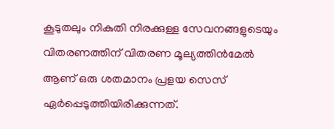കൂടുതലും നികുതി നിരക്കുള്ള സേവനങ്ങളുടെയും വിതരണത്തിന് വിതരണ മൂല്യത്തിന്‍മേല്‍ ആണ് ഒരു ശതമാനം പ്രളയ സെസ് ഏര്‍പ്പെടുത്തിയിരിക്കുന്നത്.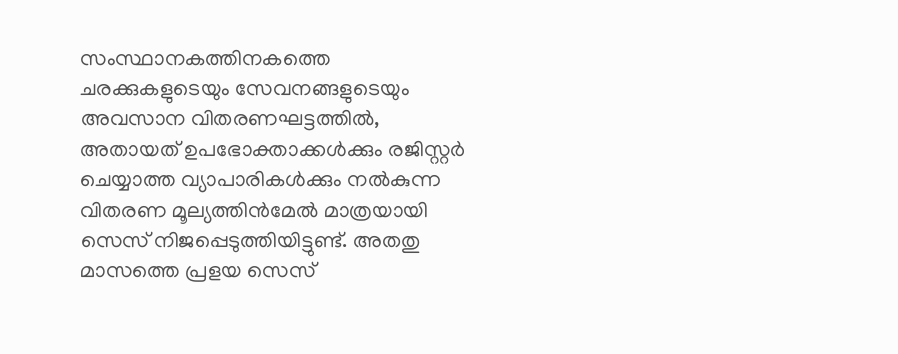സംസ്ഥാനകത്തിനകത്തെ ചരക്കുകളുടെയും സേവനങ്ങളുടെയും അവസാന വിതരണഘട്ടത്തില്‍, അതായത് ഉപഭോക്താക്കള്‍ക്കും രജിസ്റ്റര്‍ ചെയ്യാത്ത വ്യാപാരികള്‍ക്കും നല്‍കുന്ന വിതരണ മൂല്യത്തിന്‍മേല്‍ മാത്രയായി സെസ് നിജപ്പെടുത്തിയിട്ടുണ്ട്. അതതു മാസത്തെ പ്രളയ സെസ്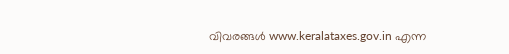വിവരങ്ങള്‍ www.keralataxes.gov.in എന്ന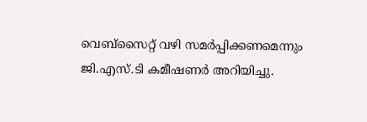വെബ്സൈറ്റ് വഴി സമര്‍പ്പിക്കണമെന്നും ജി.എസ്.ടി കമീഷണര്‍ അറിയിച്ചു.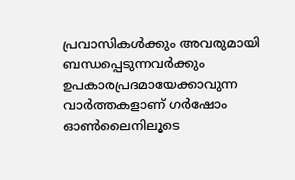പ്രവാസികൾക്കും അവരുമായി ബന്ധപ്പെടുന്നവർക്കും ഉപകാരപ്രദമായേക്കാവുന്ന വാർത്തകളാണ് ഗർഷോം ഓൺലൈനിലൂടെ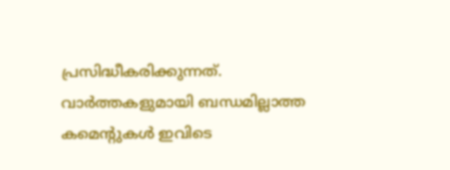പ്രസിദ്ധീകരിക്കുന്നത്. വാർത്തകളുമായി ബന്ധമില്ലാത്ത കമെന്റുകൾ ഇവിടെ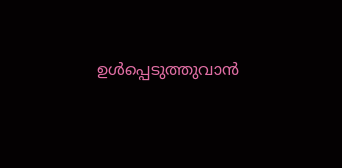ഉൾപ്പെടുത്തുവാൻ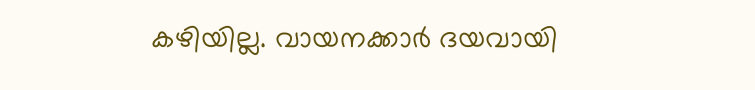കഴിയില്ല. വായനക്കാർ ദയവായി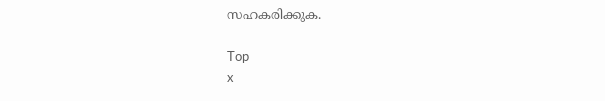സഹകരിക്കുക.

Top
x